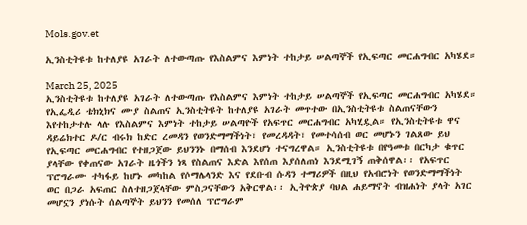Mols.gov.et

ኢንስቲትዩቱ ከተለያዩ አገራት ለተውጣጡ የእስልምና እምነት ተከታይ ሠልጣኞች የኢፍጣር መርሐግብር አካሄደ።

March 25, 2025
ኢንስቲትዩቱ ከተለያዩ አገራት ለተውጣጡ የእስልምና እምነት ተከታይ ሠልጣኞች የኢፍጣር መርሐግብር አካሄደ። የኢፌዲሪ ቴክኒክና ሙያ ስልጠና ኢንስቲትዩት ከተለያዩ አገራት መጥተው በኢንስቲትዩቱ ስልጠናቸውን እየተከታተሉ ላሉ የእስልምና እምነት ተከታይ ሠልጣዮች የአፍጥር መርሐግብር አካሂዷል። የኢንስቲትዩቱ ዋና ዳይሬክተር ዶ/ር ብሩክ ከድር ረመዳን የወንድማማችነት፣ የመረዳዳት፣ የመተሳሰብ ወር መሆኑን ገልጸው ይህ የኢፍጣር መርሐግብር የተዘጋጀው ይህንንኑ በማሰብ እንደሆነ ተናግረዋል። ኢንስቲትዩቱ በየዓመቱ በርካታ ቁጥር ያላቸው የቀጠናው አገራት ዜጎችን ነጻ የስልጠና እድል እየሰጠ እያሰለጠነ እንደሚገኝ ጠቅሰዋል፡፡ የአፍጥር ፕሮግራሙ ተካፋይ ከሆኑ መካከል የሶማሌላንድ እና የደቡብ ሱዳን ተማሪዎች በዚህ የአብሮነት የወንድማማችነት ወር በጋራ አፍጠር ስለተዘጋጀላቸው ምስጋናቸውን አቅርዋል፡፡ ኢትዮጵያ ባህል ሐይማኖት ብዝሐነት ያላት አገር መሆኗን ያነሱት ሰልጣኞት ይህንን የመሰለ ፕሮግራም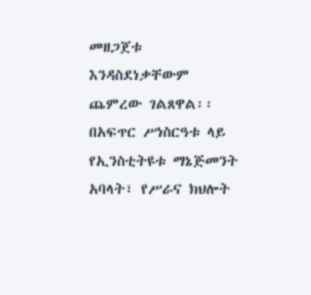መዘጋጀቱ እንዳስደነቃቸውም ጨምረው ገልጸዋል፡፡ በአፍጥር ሥነስርዓቱ ላይ የኢንስቲትዩቱ ማኔጅመንት አባላት፣ የሥራና ክህሎት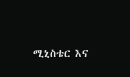ሚኒስቴር እና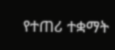የተጠሪ ተቋማት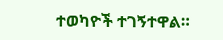ተወካዮች ተገኝተዋል።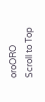oroORO
Scroll to Top